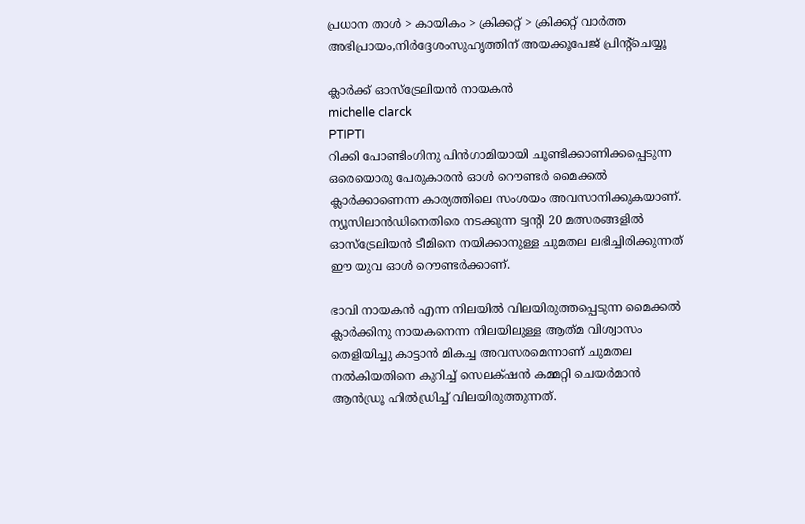പ്രധാന താള്‍ > കായികം > ക്രിക്കറ്റ്‌ > ക്രിക്കറ്റ്‌ വാര്‍ത്ത
അഭിപ്രായം,നിര്‍ദ്ദേശംസുഹൃത്തിന് അയക്കൂപേജ് പ്രിന്‍റ്ചെയ്യൂ

ക്ലാര്‍ക്ക് ഓസ്ട്രേലിയന്‍ നായകന്‍
michelle clarck
PTIPTI
റിക്കി പോണ്ടിംഗിനു പിന്‍‌ഗാമിയായി ചൂണ്ടിക്കാണിക്കപ്പെടുന്ന ഒരെയൊരു പേരുകാരന്‍ ഓള്‍ റൌണ്ടര്‍ മൈക്കല്‍ ക്ലാര്‍ക്കാണെന്ന കാര്യത്തിലെ സംശയം അവസാനിക്കുകയാണ്. ന്യൂസിലാന്‍ഡിനെതിരെ നടക്കുന്ന ട്വന്‍റി 20 മത്സരങ്ങളില്‍ ഓസ്ട്രേലിയന്‍ ടീമിനെ നയിക്കാനുള്ള ചുമതല ലഭിച്ചിരിക്കുന്നത് ഈ യുവ ഓള്‍ റൌണ്ടര്‍ക്കാണ്.

ഭാവി നായകന്‍ എന്ന നിലയില്‍ വിലയിരുത്തപ്പെടുന്ന മൈക്കല്‍ ക്ലാര്‍ക്കിനു നായകനെന്ന നിലയിലുള്ള ആത്‌മ വിശ്വാസം തെളിയിച്ചു കാട്ടാന്‍ മികച്ച അവസരമെന്നാണ് ചുമതല നല്‍കിയതിനെ കുറിച്ച് സെലക്‍ഷന്‍ കമ്മറ്റി ചെയര്‍മാന്‍ ആന്‍ഡ്രൂ ഹില്‍ഡ്രിച്ച് വിലയിരുത്തുന്നത്.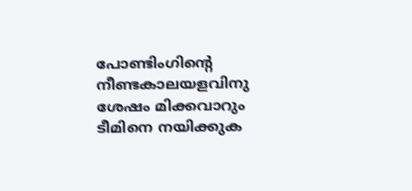പോണ്ടിംഗിന്‍റെ നീണ്ടകാലയളവിനു ശേഷം മിക്കവാറും ടീമിനെ നയിക്കുക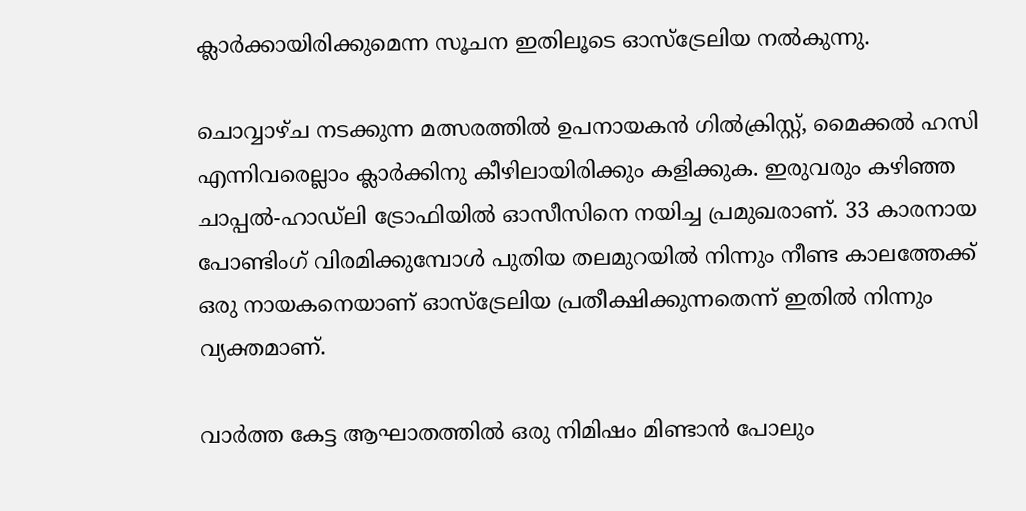ക്ലാര്‍ക്കായിരിക്കുമെന്ന സൂചന ഇതിലൂടെ ഓസ്ട്രേലിയ നല്‍കുന്നു.

ചൊവ്വാഴ്ച നടക്കുന്ന മത്സരത്തില്‍ ഉപനായകന്‍ ഗില്‍‌ക്രിസ്റ്റ്, മൈക്കല്‍ ഹസി എന്നിവരെല്ലാം ക്ലാര്‍ക്കിനു കീഴിലായിരിക്കും കളിക്കുക. ഇരുവരും കഴിഞ്ഞ ചാപ്പല്‍-ഹാഡ്‌ലി ട്രോഫിയില്‍ ഓസീസിനെ നയിച്ച പ്രമുഖരാണ്. 33 കാരനായ പോണ്ടിംഗ് വിരമിക്കുമ്പോള്‍ പുതിയ തലമുറയില്‍ നിന്നും നീണ്ട കാലത്തേക്ക് ഒരു നായകനെയാണ് ഓസ്ട്രേലിയ പ്രതീക്ഷിക്കുന്നതെന്ന് ഇതില്‍ നിന്നും വ്യക്തമാണ്.

വാര്‍ത്ത കേട്ട ആഘാതത്തില്‍ ഒരു നിമിഷം മിണ്ടാന്‍ പോലും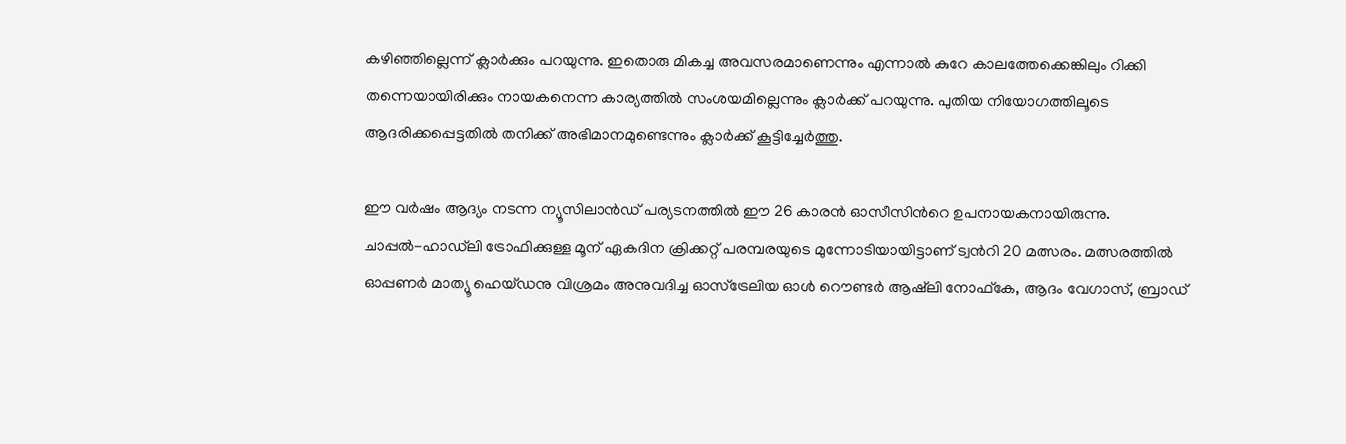കഴിഞ്ഞില്ലെന്ന് ക്ലാര്‍ക്കും പറയുന്നു. ഇതൊരു മികച്ച അവസരമാണെന്നും എന്നാല്‍ കുറേ കാലത്തേക്കെങ്കിലും റിക്കി തന്നെയായിരിക്കും നായകനെന്ന കാര്യത്തില്‍ സംശയമില്ലെന്നും ക്ലാര്‍ക്ക് പറയുന്നു. പുതിയ നിയോഗത്തിലൂടെ ആദരിക്കപ്പെട്ടതില്‍ തനിക്ക് അഭിമാനമുണ്ടെന്നും ക്ലാര്‍ക്ക് കൂട്ടിച്ചേര്‍ത്തു.

ഈ വര്‍ഷം ആദ്യം നടന്ന ന്യൂസിലാന്‍ഡ് പര്യടനത്തില്‍ ഈ 26 കാരന്‍ ഓസീസിന്‍റെ ഉപനായകനായിരുന്നു. ചാപ്പല്‍-ഹാഡ്‌ലി ട്രോഫിക്കുള്ള മൂന് ഏകദിന ക്രിക്കറ്റ് പരമ്പരയുടെ മുന്നോടിയായിട്ടാണ് ട്വന്‍റി 20 മത്സരം. മത്സരത്തില്‍ ഓപ്പണര്‍ മാത്യൂ ഹെയ്‌ഡനു വിശ്രമം അനുവദിച്ച ഓസ്ട്രേലിയ ഓള്‍ റൌണ്ടര്‍ ആഷ്‌ലി നോഫ്കേ, ആദം വേഗാസ്, ബ്രാഡ്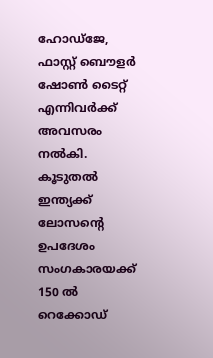ഹോഡ്ജേ, ഫാസ്റ്റ് ബൌളര്‍ ഷോണ്‍ ടൈറ്റ് എന്നിവര്‍ക്ക് അവസരം നല്‍കി.
കൂടുതല്‍
ഇന്ത്യക്ക് ലോസന്‍റെ ഉപദേശം
സംഗകാരയക്ക് 150 ല്‍ റെക്കോഡ്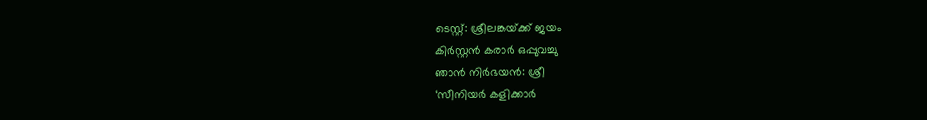ടെസ്റ്റ്: ശ്രീലങ്കയ്‌ക്ക് ജയം
കിര്‍സ്റ്റന്‍ കരാര്‍ ഒപ്പുവച്ചു
ഞാന്‍ നിര്‍ഭയന്‍: ശ്രീ
‘സീനിയര്‍ കളിക്കാര്‍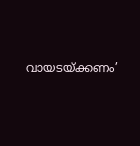വായടയ്‌ക്കണം’